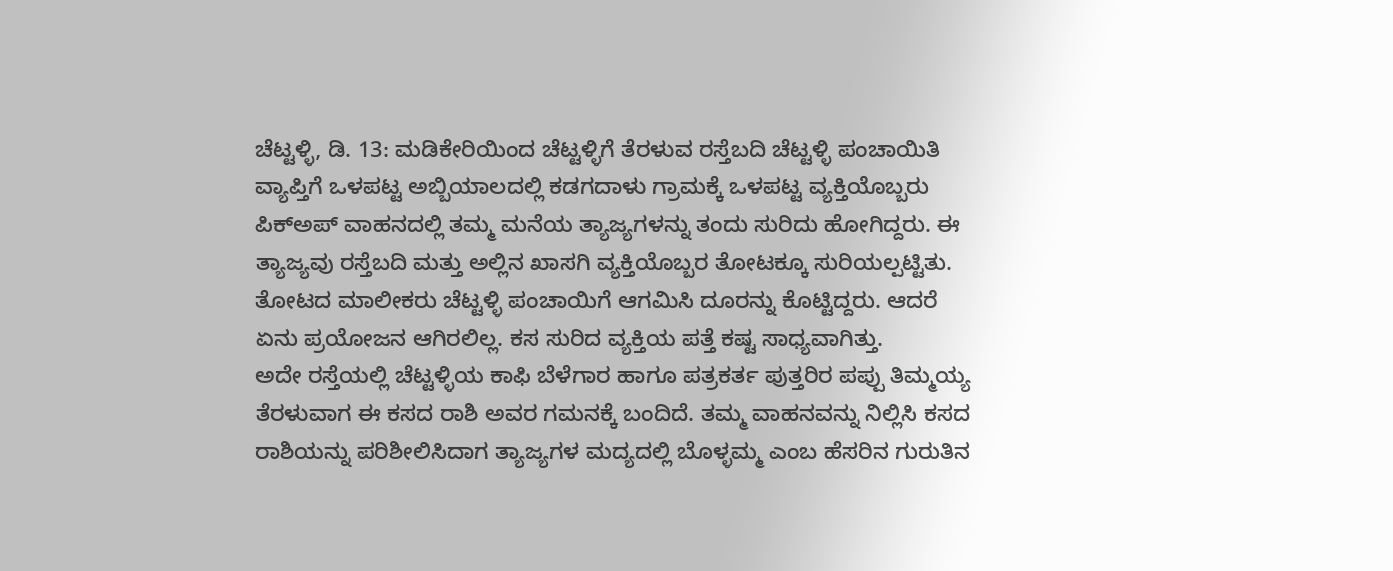ಚೆಟ್ಟಳ್ಳಿ, ಡಿ. 13: ಮಡಿಕೇರಿಯಿಂದ ಚೆಟ್ಟಳ್ಳಿಗೆ ತೆರಳುವ ರಸ್ತೆಬದಿ ಚೆಟ್ಟಳ್ಳಿ ಪಂಚಾಯಿತಿ ವ್ಯಾಪ್ತಿಗೆ ಒಳಪಟ್ಟ ಅಬ್ಬಿಯಾಲದಲ್ಲಿ ಕಡಗದಾಳು ಗ್ರಾಮಕ್ಕೆ ಒಳಪಟ್ಟ ವ್ಯಕ್ತಿಯೊಬ್ಬರು ಪಿಕ್ಅಪ್ ವಾಹನದಲ್ಲಿ ತಮ್ಮ ಮನೆಯ ತ್ಯಾಜ್ಯಗಳನ್ನು ತಂದು ಸುರಿದು ಹೋಗಿದ್ದರು. ಈ ತ್ಯಾಜ್ಯವು ರಸ್ತೆಬದಿ ಮತ್ತು ಅಲ್ಲಿನ ಖಾಸಗಿ ವ್ಯಕ್ತಿಯೊಬ್ಬರ ತೋಟಕ್ಕೂ ಸುರಿಯಲ್ಪಟ್ಟಿತು. ತೋಟದ ಮಾಲೀಕರು ಚೆಟ್ಟಳ್ಳಿ ಪಂಚಾಯಿಗೆ ಆಗಮಿಸಿ ದೂರನ್ನು ಕೊಟ್ಟಿದ್ದರು. ಆದರೆ ಏನು ಪ್ರಯೋಜನ ಆಗಿರಲಿಲ್ಲ. ಕಸ ಸುರಿದ ವ್ಯಕ್ತಿಯ ಪತ್ತೆ ಕಷ್ಟ ಸಾಧ್ಯವಾಗಿತ್ತು.
ಅದೇ ರಸ್ತೆಯಲ್ಲಿ ಚೆಟ್ಟಳ್ಳಿಯ ಕಾಫಿ ಬೆಳೆಗಾರ ಹಾಗೂ ಪತ್ರಕರ್ತ ಪುತ್ತರಿರ ಪಪ್ಪು ತಿಮ್ಮಯ್ಯ ತೆರಳುವಾಗ ಈ ಕಸದ ರಾಶಿ ಅವರ ಗಮನಕ್ಕೆ ಬಂದಿದೆ. ತಮ್ಮ ವಾಹನವನ್ನು ನಿಲ್ಲಿಸಿ ಕಸದ ರಾಶಿಯನ್ನು ಪರಿಶೀಲಿಸಿದಾಗ ತ್ಯಾಜ್ಯಗಳ ಮದ್ಯದಲ್ಲಿ ಬೊಳ್ಳಮ್ಮ ಎಂಬ ಹೆಸರಿನ ಗುರುತಿನ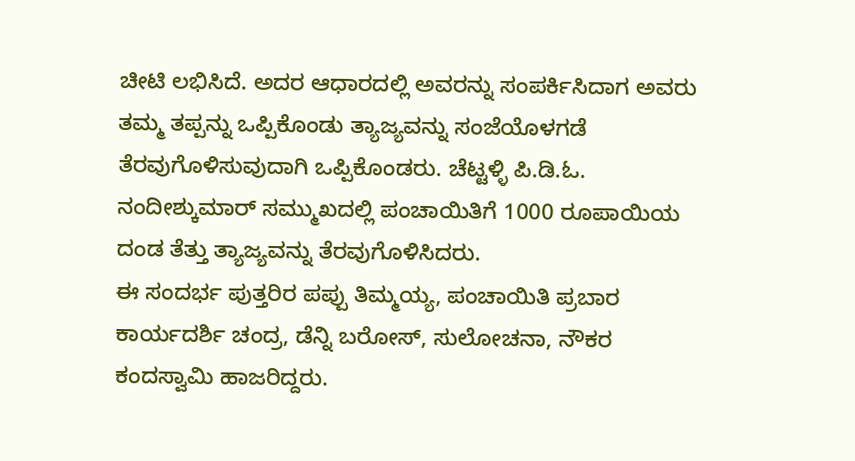ಚೀಟಿ ಲಭಿಸಿದೆ. ಅದರ ಆಧಾರದಲ್ಲಿ ಅವರನ್ನು ಸಂಪರ್ಕಿಸಿದಾಗ ಅವರು ತಮ್ಮ ತಪ್ಪನ್ನು ಒಪ್ಪಿಕೊಂಡು ತ್ಯಾಜ್ಯವನ್ನು ಸಂಜೆಯೊಳಗಡೆ ತೆರವುಗೊಳಿಸುವುದಾಗಿ ಒಪ್ಪಿಕೊಂಡರು. ಚೆಟ್ಟಳ್ಳಿ ಪಿ.ಡಿ.ಓ. ನಂದೀಶ್ಕುಮಾರ್ ಸಮ್ಮುಖದಲ್ಲಿ ಪಂಚಾಯಿತಿಗೆ 1000 ರೂಪಾಯಿಯ ದಂಡ ತೆತ್ತು ತ್ಯಾಜ್ಯವನ್ನು ತೆರವುಗೊಳಿಸಿದರು.
ಈ ಸಂದರ್ಭ ಪುತ್ತರಿರ ಪಪ್ಪು ತಿಮ್ಮಯ್ಯ, ಪಂಚಾಯಿತಿ ಪ್ರಬಾರ ಕಾರ್ಯದರ್ಶಿ ಚಂದ್ರ, ಡೆನ್ನಿ ಬರೋಸ್, ಸುಲೋಚನಾ, ನೌಕರ ಕಂದಸ್ವಾಮಿ ಹಾಜರಿದ್ದರು.